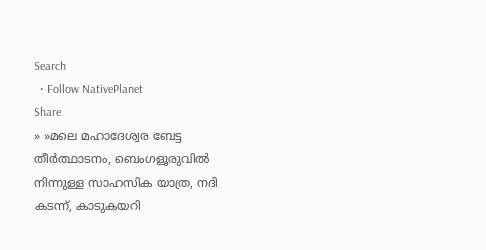Search
  • Follow NativePlanet
Share
» »മലെ മഹാദേശ്വര ബേട്ട തീർത്ഥാടനം, ബെംഗളൂരുവിൽ നിന്നുള്ള സാഹസിക യാത്ര, നദി കടന്ന്, കാടുകയറി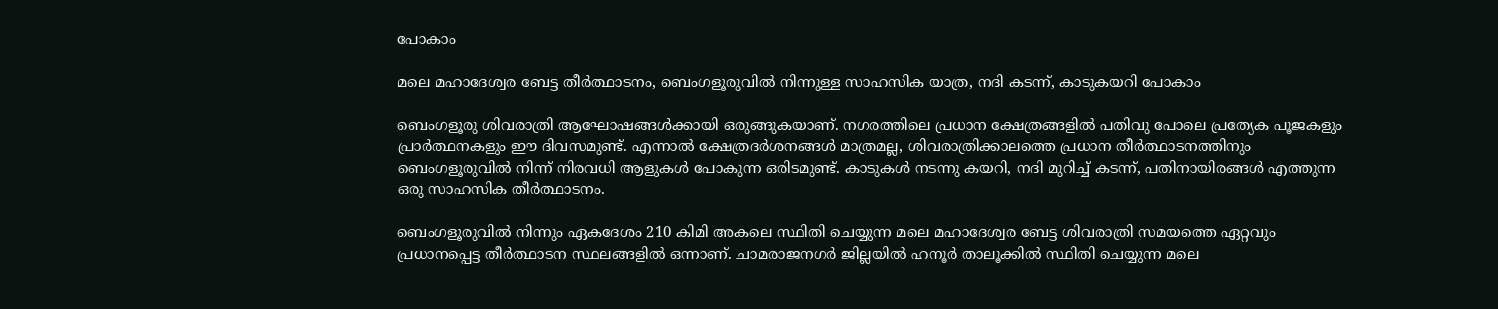പോകാം

മലെ മഹാദേശ്വര ബേട്ട തീർത്ഥാടനം, ബെംഗളൂരുവിൽ നിന്നുള്ള സാഹസിക യാത്ര, നദി കടന്ന്, കാടുകയറി പോകാം

ബെംഗളൂരു ശിവരാത്രി ആഘോഷങ്ങൾക്കായി ഒരുങ്ങുകയാണ്. നഗരത്തിലെ പ്രധാന ക്ഷേത്രങ്ങളിൽ പതിവു പോലെ പ്രത്യേക പൂജകളും പ്രാർത്ഥനകളും ഈ ദിവസമുണ്ട്. എന്നാൽ ക്ഷേത്രദർശനങ്ങൾ മാത്രമല്ല, ശിവരാത്രിക്കാലത്തെ പ്രധാന തീർത്ഥാടനത്തിനും ബെംഗളൂരുവിൽ നിന്ന് നിരവധി ആളുകൾ പോകുന്ന ഒരിടമുണ്ട്. കാടുകൾ നടന്നു കയറി, നദി മുറിച്ച് കടന്ന്, പതിനായിരങ്ങൾ എത്തുന്ന ഒരു സാഹസിക തീർത്ഥാടനം.

ബെംഗളൂരുവിൽ നിന്നും ഏകദേശം 210 കിമി അകലെ സ്ഥിതി ചെയ്യുന്ന മലെ മഹാദേശ്വര ബേട്ട ശിവരാത്രി സമയത്തെ ഏറ്റവും പ്രധാനപ്പെട്ട തീർത്ഥാടന സ്ഥലങ്ങളിൽ ഒന്നാണ്. ചാമരാജനഗർ ജില്ലയിൽ ഹനൂർ താലൂക്കിൽ സ്ഥിതി ചെയ്യുന്ന മലെ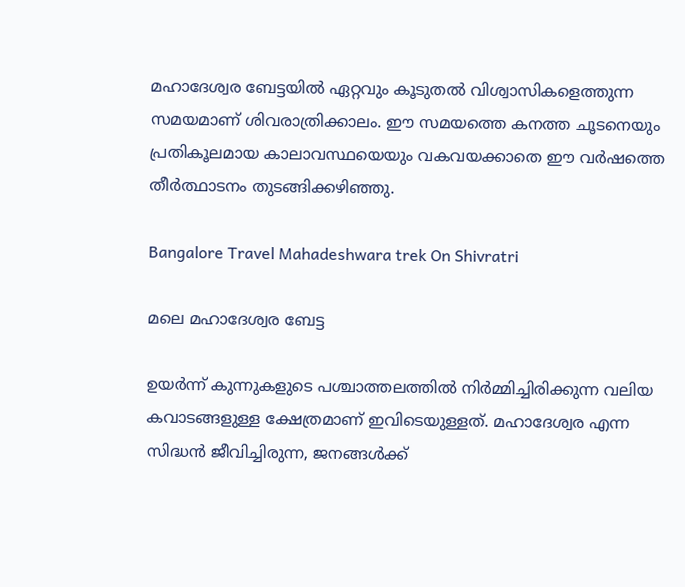മഹാദേശ്വര ബേട്ടയിൽ ഏറ്റവും കൂടുതൽ വിശ്വാസികളെത്തുന്ന സമയമാണ് ശിവരാത്രിക്കാലം. ഈ സമയത്തെ കനത്ത ചൂടനെയും പ്രതികൂലമായ കാലാവസ്ഥയെയും വകവയക്കാതെ ഈ വർഷത്തെ തീർത്ഥാടനം തുടങ്ങിക്കഴിഞ്ഞു.

Bangalore Travel Mahadeshwara trek On Shivratri

മലെ മഹാദേശ്വര ബേട്ട

ഉയർന്ന് കുന്നുകളുടെ പശ്ചാത്തലത്തിൽ നിർമ്മിച്ചിരിക്കുന്ന വലിയ കവാടങ്ങളുള്ള ക്ഷേത്രമാണ് ഇവിടെയുള്ളത്. മഹാദേശ്വര എന്ന സിദ്ധൻ ജീവിച്ചിരുന്ന, ജനങ്ങൾക്ക്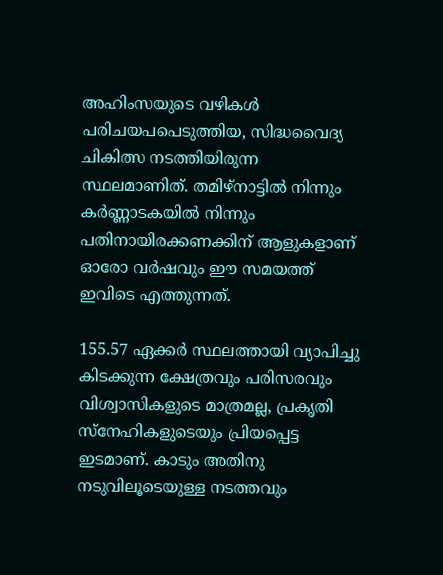അഹിംസയുടെ വഴികൾ പരിചയപപെടുത്തിയ, സിദ്ധവൈദ്യ ചികിത്സ നടത്തിയിരുന്ന സ്ഥലമാണിത്. തമിഴ്നാട്ടിൽ നിന്നും കർണ്ണാടകയിൽ നിന്നും പതിനായിരക്കണക്കിന് ആളുകളാണ് ഓരോ വർഷവും ഈ സമയത്ത് ഇവിടെ എത്തുന്നത്.

155.57 ഏക്കര്‍ സ്ഥലത്തായി വ്യാപിച്ചു കിടക്കുന്ന ക്ഷേത്രവും പരിസരവും വിശ്വാസികളുടെ മാത്രമല്ല, പ്രകൃതി സ്നേഹികളുടെയും പ്രിയപ്പെട്ട ഇടമാണ്. കാടും അതിനു നടുവിലൂടെയുള്ള നടത്തവും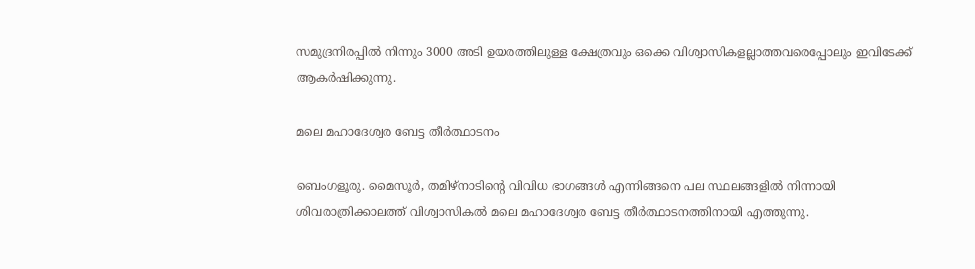സമുദ്രനിരപ്പിൽ നിന്നും 3000 അടി ഉയരത്തിലുള്ള ക്ഷേത്രവും ഒക്കെ വിശ്വാസികളല്ലാത്തവരെപ്പോലും ഇവിടേക്ക് ആകർഷിക്കുന്നു.

മലെ മഹാദേശ്വര ബേട്ട തീർത്ഥാടനം

ബെംഗളൂരു. മൈസൂർ, തമിഴ്നാടിന്‍റെ വിവിധ ഭാഗങ്ങൾ എന്നിങ്ങനെ പല സ്ഥലങ്ങളിൽ നിന്നായി ശിവരാത്രിക്കാലത്ത് വിശ്വാസികൽ മലെ മഹാദേശ്വര ബേട്ട തീർത്ഥാടനത്തിനായി എത്തുന്നു.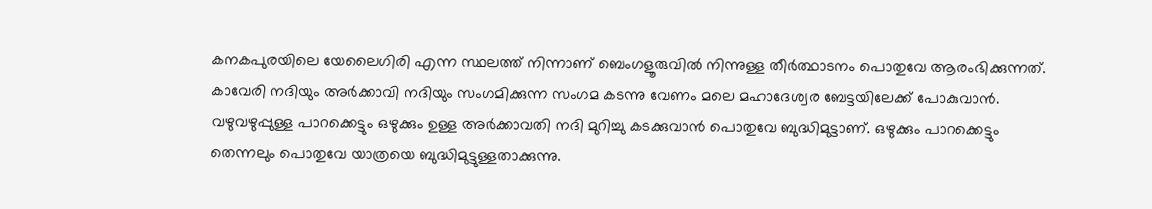കനകപുരയിലെ യേലൈഗിരി എന്ന സ്ഥലത്ത് നിന്നാണ് ബെംഗളൂരുവിൽ നിന്നുള്ള തീർത്ഥാടനം പൊതുവേ ആരംഭിക്കുന്നത്. കാവേരി നദിയും അർക്കാവി നദിയും സംഗമിക്കുന്ന സംഗമ കടന്നു വേണം മലെ മഹാദേശ്വര ബേട്ടയിലേക്ക് പോകുവാൻ. വഴുവഴുപ്പുള്ള പാറക്കെട്ടും ഒഴുക്കും ഉള്ള അർക്കാവതി നദി മുറിച്ചു കടക്കുവാൻ പൊതുവേ ബുദ്ധിമുട്ടാണ്. ഒഴുക്കും പാറക്കെട്ടും തെന്നലും പൊതുവേ യാത്രയെ ബുദ്ധിമുട്ടുള്ളതാക്കുന്നു.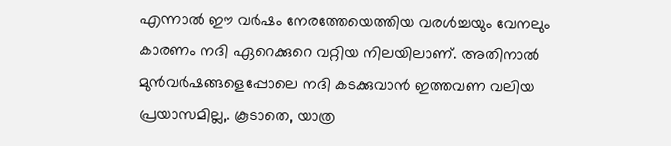എന്നാൽ ഈ വർഷം നേരത്തേയെത്തിയ വരൾച്ചയും വേനലും കാരണം നദി ഏറെക്കുറെ വറ്റിയ നിലയിലാണ്. അതിനാൽ മുൻവർഷങ്ങളെപ്പോലെ നദി കടക്കുവാൻ ഇത്തവണ വലിയ പ്രയാസമില്ല,. കൂടാതെ, യാത്ര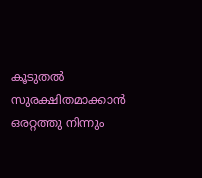കൂടുതൽ സുരക്ഷിതമാക്കാൻ ഒരറ്റത്തു നിന്നും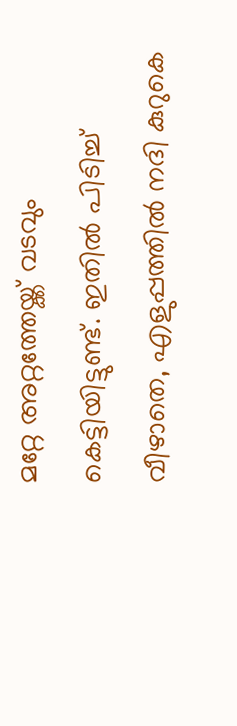മറ്റേ അറ്റത്തേയ്ക്ക് വടവും കെട്ടിയിട്ടുണ്ട്. ഇതിൽ പിടിച്ച് വീഴാതെ, എളുപ്പത്തിൽ നദി കുറുകെ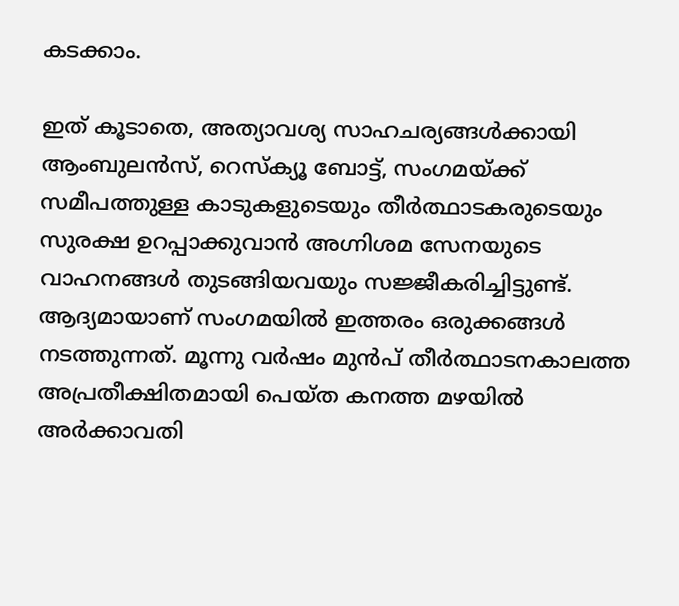കടക്കാം.

ഇത് കൂടാതെ, അത്യാവശ്യ സാഹചര്യങ്ങള്‍ക്കായി ആംബുലൻസ്, റെസ്ക്യൂ ബോട്ട്, സംഗമയ്ക്ക് സമീപത്തുള്ള കാടുകളുടെയും തീര്‍ത്ഥാടകരുടെയും സുരക്ഷ ഉറപ്പാക്കുവാൻ അഗ്നിശമ സേനയുടെ വാഹനങ്ങൾ തുടങ്ങിയവയും സജ്ജീകരിച്ചിട്ടുണ്ട്. ആദ്യമായാണ് സംഗമയിൽ ഇത്തരം ഒരുക്കങ്ങൾ നടത്തുന്നത്. മൂന്നു വർഷം മുൻപ് തീർത്ഥാടനകാലത്ത അപ്രതീക്ഷിതമായി പെയ്ത കനത്ത മഴയില്‍ അർക്കാവതി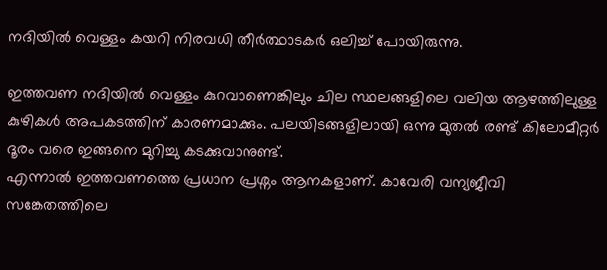നദിയിൽ വെള്ളം കയറി നിരവധി തീർത്ഥാടകർ ഒലിച്ച് പോയിരുന്നു.

ഇത്തവണ നദിയിൽ വെള്ളം കുറവാണെങ്കിലും ചില സ്ഥലങ്ങളിലെ വലിയ ആഴത്തിലുള്ള കുഴികൾ അപകടത്തിന് കാരണമാക്കും. പലയിടങ്ങളിലായി ഒന്നു മുതൽ രണ്ട് കിലോമീറ്റർ ദൂരം വരെ ഇങ്ങനെ മുറിച്ചു കടക്കുവാനുണ്ട്.
എന്നാൽ ഇത്തവണത്തെ പ്രധാന പ്രശ്നം ആനകളാണ്. കാവേരി വന്യജീവി സങ്കേതത്തിലെ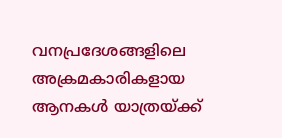വനപ്രദേശങ്ങളിലെ അക്രമകാരികളായ ആനകൾ യാത്രയ്ക്ക്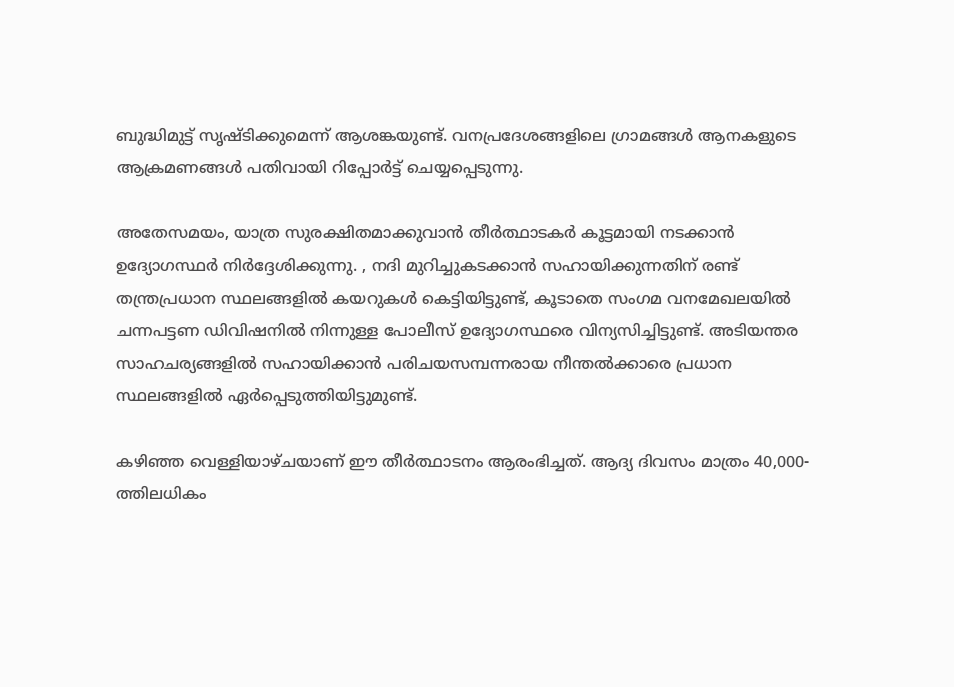ബുദ്ധിമുട്ട് സൃഷ്ടിക്കുമെന്ന് ആശങ്കയുണ്ട്. വനപ്രദേശങ്ങളിലെ ഗ്രാമങ്ങൾ ആനകളുടെ ആക്രമണങ്ങൾ പതിവായി റിപ്പോർട്ട് ചെയ്യപ്പെടുന്നു.

അതേസമയം, യാത്ര സുരക്ഷിതമാക്കുവാൻ ‌തീർത്ഥാടകർ കൂട്ടമായി നടക്കാൻ ഉദ്യോഗസ്ഥർ നിർദ്ദേശിക്കുന്നു. , നദി മുറിച്ചുകടക്കാൻ സഹായിക്കുന്നതിന് രണ്ട് തന്ത്രപ്രധാന സ്ഥലങ്ങളിൽ കയറുകൾ കെട്ടിയിട്ടുണ്ട്, കൂടാതെ സംഗമ വനമേഖലയിൽ ചന്നപട്ടണ ഡിവിഷനിൽ നിന്നുള്ള പോലീസ് ഉദ്യോഗസ്ഥരെ വിന്യസിച്ചിട്ടുണ്ട്. അടിയന്തര സാഹചര്യങ്ങളിൽ സഹായിക്കാൻ പരിചയസമ്പന്നരായ നീന്തൽക്കാരെ പ്രധാന സ്ഥലങ്ങളിൽ ഏർപ്പെടുത്തിയിട്ടുമുണ്ട്.

കഴിഞ്ഞ വെള്ളിയാഴ്ചയാണ് ഈ തീര്‍ത്ഥാടനം ആരംഭിച്ചത്. ആദ്യ ദിവസം മാത്രം 40,000-ത്തിലധികം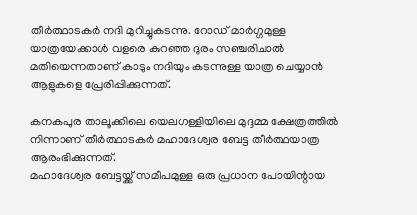തീർത്ഥാടകർ നദി മുറിച്ചുകടന്നു. റോഡ് മാർഗ്ഗമുള്ള യാത്രയേക്കാൾ വളരെ കുറഞ്ഞ ദുരം സഞ്ചരിചാൽ മതിയെന്നതാണ് കാടും നദിയും കടന്നുള്ള യാത്ര ചെയ്യാൻ ആളുകളെ പ്രേരിപ്പിക്കുന്നത്.

കനകപുര താലൂക്കിലെ യെലഗള്ളിയിലെ മുദ്ദമ്മ ക്ഷേത്രത്തിൽ നിന്നാണ് തീർത്ഥാടകർ മഹാദേശ്വര ബേട്ട തീർത്ഥയാത്ര ആരംഭിക്കുന്നത്.
മഹാദേശ്വര ബേട്ടയ്ക്ക് സമീപമുള്ള ഒരു പ്രധാന പോയിന്റായ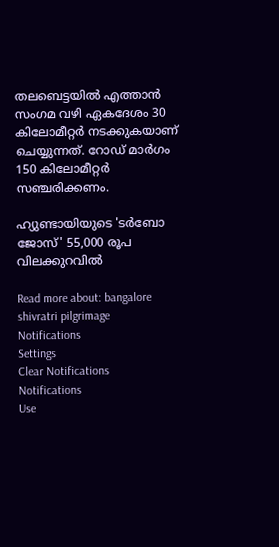തലബെട്ടയിൽ എത്താൻ സംഗമ വഴി ഏകദേശം 30 കിലോമീറ്റർ നടക്കുകയാണ് ചെയ്യുന്നത്. റോഡ് മാർഗം 150 കിലോമീറ്റർ സഞ്ചരിക്കണം.

ഹ്യുണ്ടായിയുടെ 'ടർബോ ജോസ്' 55,000 രൂപ വിലക്കുറവിൽ

Read more about: bangalore shivratri pilgrimage
Notifications
Settings
Clear Notifications
Notifications
Use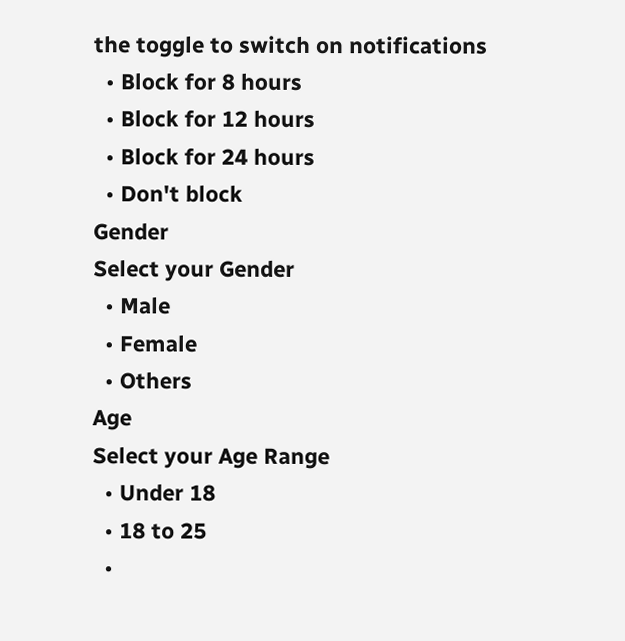the toggle to switch on notifications
  • Block for 8 hours
  • Block for 12 hours
  • Block for 24 hours
  • Don't block
Gender
Select your Gender
  • Male
  • Female
  • Others
Age
Select your Age Range
  • Under 18
  • 18 to 25
  •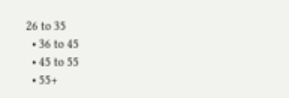26 to 35
  • 36 to 45
  • 45 to 55
  • 55+